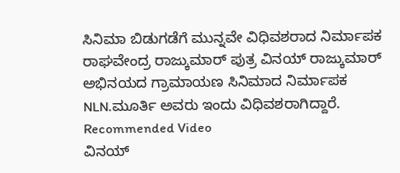ಸಿನಿಮಾ ಬಿಡುಗಡೆಗೆ ಮುನ್ನವೇ ವಿಧಿವಶರಾದ ನಿರ್ಮಾಪಕ
ರಾಘವೇಂದ್ರ ರಾಜ್ಕುಮಾರ್ ಪುತ್ರ ವಿನಯ್ ರಾಜ್ಕುಮಾರ್ ಅಭಿನಯದ ಗ್ರಾಮಾಯಣ ಸಿನಿಮಾದ ನಿರ್ಮಾಪಕ NLN.ಮೂರ್ತಿ ಅವರು ಇಂದು ವಿಧಿವಶರಾಗಿದ್ದಾರೆ.
Recommended Video
ವಿನಯ್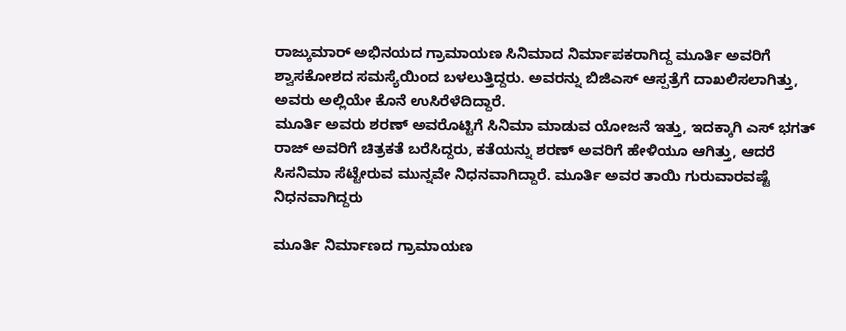ರಾಜ್ಕುಮಾರ್ ಅಭಿನಯದ ಗ್ರಾಮಾಯಣ ಸಿನಿಮಾದ ನಿರ್ಮಾಪಕರಾಗಿದ್ದ ಮೂರ್ತಿ ಅವರಿಗೆ ಶ್ವಾಸಕೋಶದ ಸಮಸ್ಯೆಯಿಂದ ಬಳಲುತ್ತಿದ್ದರು. ಅವರನ್ನು ಬಿಜಿಎಸ್ ಆಸ್ಪತ್ರೆಗೆ ದಾಖಲಿಸಲಾಗಿತ್ತು, ಅವರು ಅಲ್ಲಿಯೇ ಕೊನೆ ಉಸಿರೆಳೆದಿದ್ದಾರೆ.
ಮೂರ್ತಿ ಅವರು ಶರಣ್ ಅವರೊಟ್ಟಿಗೆ ಸಿನಿಮಾ ಮಾಡುವ ಯೋಜನೆ ಇತ್ತು, ಇದಕ್ಕಾಗಿ ಎಸ್ ಭಗತ್ ರಾಜ್ ಅವರಿಗೆ ಚಿತ್ರಕತೆ ಬರೆಸಿದ್ದರು, ಕತೆಯನ್ನು ಶರಣ್ ಅವರಿಗೆ ಹೇಳಿಯೂ ಆಗಿತ್ತು, ಆದರೆ ಸಿಸನಿಮಾ ಸೆಟ್ಟೇರುವ ಮುನ್ನವೇ ನಿಧನವಾಗಿದ್ದಾರೆ. ಮೂರ್ತಿ ಅವರ ತಾಯಿ ಗುರುವಾರವಷ್ಟೆ ನಿಧನವಾಗಿದ್ದರು

ಮೂರ್ತಿ ನಿರ್ಮಾಣದ ಗ್ರಾಮಾಯಣ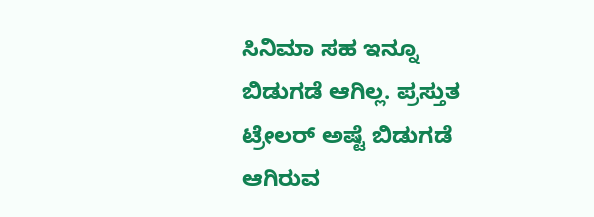ಸಿನಿಮಾ ಸಹ ಇನ್ನೂ ಬಿಡುಗಡೆ ಆಗಿಲ್ಲ. ಪ್ರಸ್ತುತ ಟ್ರೇಲರ್ ಅಷ್ಟೆ ಬಿಡುಗಡೆ ಆಗಿರುವ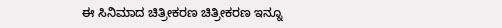ಈ ಸಿನಿಮಾದ ಚಿತ್ರೀಕರಣ ಚಿತ್ರೀಕರಣ ಇನ್ನೂ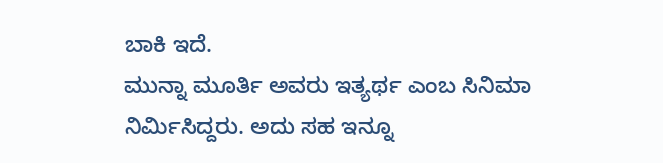ಬಾಕಿ ಇದೆ.
ಮುನ್ನಾ ಮೂರ್ತಿ ಅವರು ಇತ್ಯರ್ಥ ಎಂಬ ಸಿನಿಮಾ ನಿರ್ಮಿಸಿದ್ದರು. ಅದು ಸಹ ಇನ್ನೂ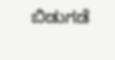ಬಿಡುಗಡೆ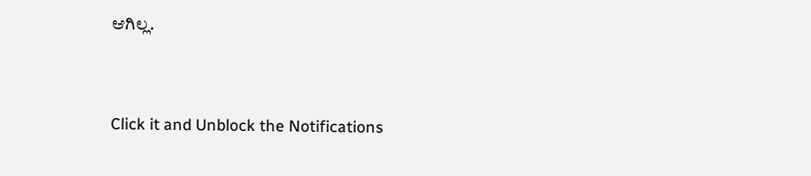ಆಗಿಲ್ಲ.


Click it and Unblock the Notifications